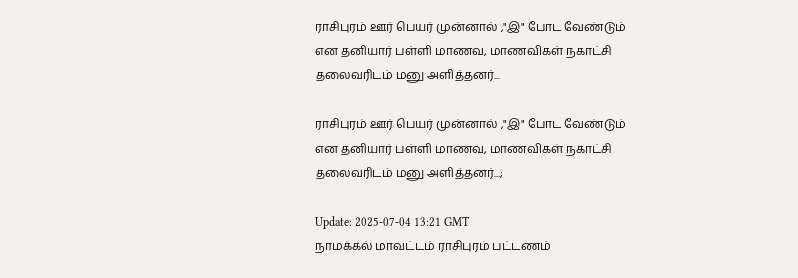ராசிபுரம் ஊர் பெயர் முன்னால் ,"இ" போட வேண்டும் என தனியார் பள்ளி மாணவ, மாணவிகள் நகாட்சி தலைவரிடம் மனு அளித்தனர்...

ராசிபுரம் ஊர் பெயர் முன்னால் ,"இ" போட வேண்டும் என தனியார் பள்ளி மாணவ, மாணவிகள் நகாட்சி தலைவரிடம் மனு அளித்தனர்...;

Update: 2025-07-04 13:21 GMT
நாமக்கல் மாவட்டம் ராசிபுரம் பட்டணம்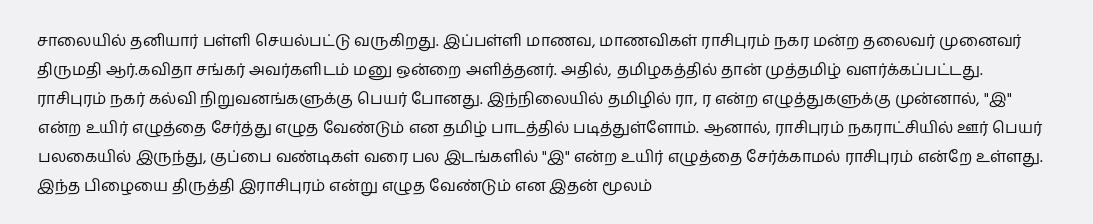சாலையில் தனியார் பள்ளி செயல்பட்டு வருகிறது. இப்பள்ளி மாணவ, மாணவிகள் ராசிபுரம் நகர மன்ற தலைவர் முனைவர் திருமதி ஆர்.கவிதா சங்கர் அவர்களிடம் மனு ஒன்றை அளித்தனர். அதில், தமிழகத்தில் தான் முத்தமிழ் வளர்க்கப்பட்டது. ராசிபுரம் நகர் கல்வி நிறுவனங்களுக்கு பெயர் போனது. இந்நிலையில் தமிழில் ரா, ர என்ற எழுத்துகளுக்கு முன்னால், "இ" என்ற உயிர் எழுத்தை சேர்த்து எழுத வேண்டும் என தமிழ் பாடத்தில் படித்துள்ளோம். ஆனால், ராசிபுரம் நகராட்சியில் ஊர் பெயர் பலகையில் இருந்து, குப்பை வண்டிகள் வரை பல இடங்களில் "இ" என்ற உயிர் எழுத்தை சேர்க்காமல் ராசிபுரம் என்றே உள்ளது. இந்த பிழையை திருத்தி இராசிபுரம் என்று எழுத வேண்டும் என இதன் மூலம்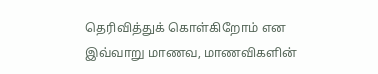தெரிவித்துக் கொள்கிறோம் என இவ்வாறு மாணவ, மாணவிகளின்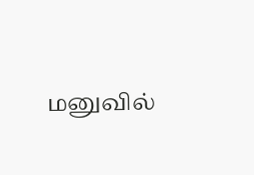மனுவில்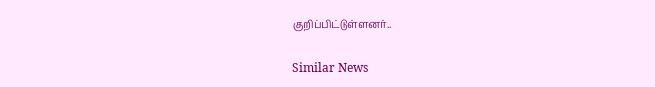குறிப்பிட்டுள்ளனர்..

Similar News